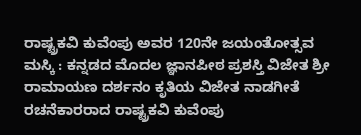ರಾಷ್ಟ್ರಕವಿ ಕುವೆಂಪು ಅವರ 120ನೇ ಜಯಂತೋತ್ಸವ
ಮಸ್ಕಿ : ಕನ್ನಡದ ಮೊದಲ ಜ್ಞಾನಪೀಠ ಪ್ರಶಸ್ತಿ ವಿಜೇತ ಶ್ರೀ ರಾಮಾಯಣ ದರ್ಶನಂ ಕೃತಿಯ ವಿಜೇತ ನಾಡಗೀತೆ ರಚನೆಕಾರರಾದ ರಾಷ್ಟ್ರಕವಿ ಕುವೆಂಪು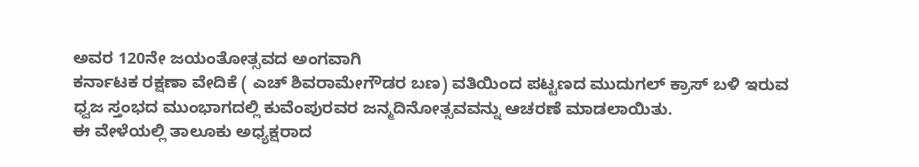ಅವರ 120ನೇ ಜಯಂತೋತ್ಸವದ ಅಂಗವಾಗಿ
ಕರ್ನಾಟಕ ರಕ್ಷಣಾ ವೇದಿಕೆ ( ಎಚ್ ಶಿವರಾಮೇಗೌಡರ ಬಣ) ವತಿಯಿಂದ ಪಟ್ಟಣದ ಮುದುಗಲ್ ಕ್ರಾಸ್ ಬಳಿ ಇರುವ ಧ್ವಜ ಸ್ತಂಭದ ಮುಂಭಾಗದಲ್ಲಿ ಕುವೆಂಪುರವರ ಜನ್ಮದಿನೋತ್ಸವವನ್ನು ಆಚರಣೆ ಮಾಡಲಾಯಿತು.
ಈ ವೇಳೆಯಲ್ಲಿ ತಾಲೂಕು ಅಧ್ಯಕ್ಷರಾದ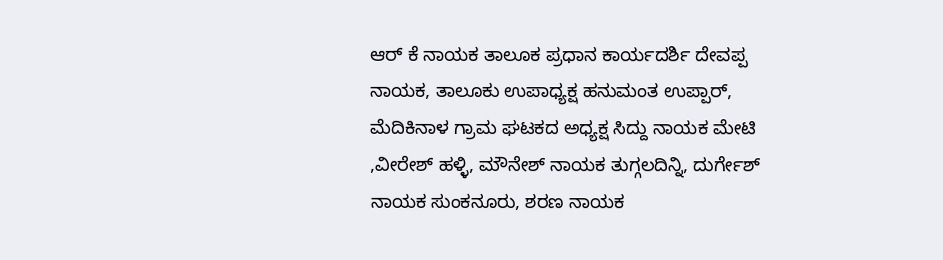ಆರ್ ಕೆ ನಾಯಕ ತಾಲೂಕ ಪ್ರಧಾನ ಕಾರ್ಯದರ್ಶಿ ದೇವಪ್ಪ ನಾಯಕ, ತಾಲೂಕು ಉಪಾಧ್ಯಕ್ಷ ಹನುಮಂತ ಉಪ್ಪಾರ್, ಮೆದಿಕಿನಾಳ ಗ್ರಾಮ ಘಟಕದ ಅಧ್ಯಕ್ಷ ಸಿದ್ದು ನಾಯಕ ಮೇಟಿ ,ವೀರೇಶ್ ಹಳ್ಳಿ, ಮೌನೇಶ್ ನಾಯಕ ತುಗ್ಗಲದಿನ್ನಿ, ದುರ್ಗೇಶ್ ನಾಯಕ ಸುಂಕನೂರು, ಶರಣ ನಾಯಕ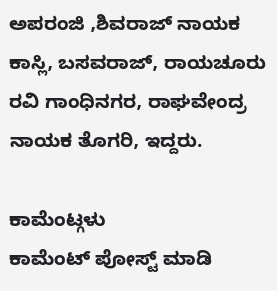ಅಪರಂಜಿ ,ಶಿವರಾಜ್ ನಾಯಕ ಕಾಸ್ಲಿ, ಬಸವರಾಜ್, ರಾಯಚೂರು ರವಿ ಗಾಂಧಿನಗರ, ರಾಘವೇಂದ್ರ ನಾಯಕ ತೊಗರಿ, ಇದ್ದರು.

ಕಾಮೆಂಟ್ಗಳು
ಕಾಮೆಂಟ್ ಪೋಸ್ಟ್ ಮಾಡಿ